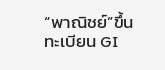“พาณิชย์”ขึ้นทะเบียน GI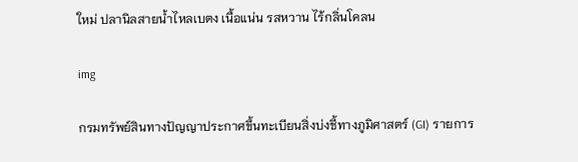ใหม่ ปลานิลสายน้ำไหลเบตง เนื้อแน่น รสหวาน ไร้กลิ่นโคลน

img

กรมทรัพย์สินทางปัญญาประกาศขึ้นทะเบียนสิ่งบ่งชี้ทางภูมิศาสตร์ (GI) รายการ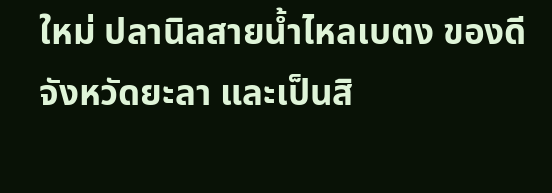ใหม่ ปลานิลสายน้ำไหลเบตง ของดีจังหวัดยะลา และเป็นสิ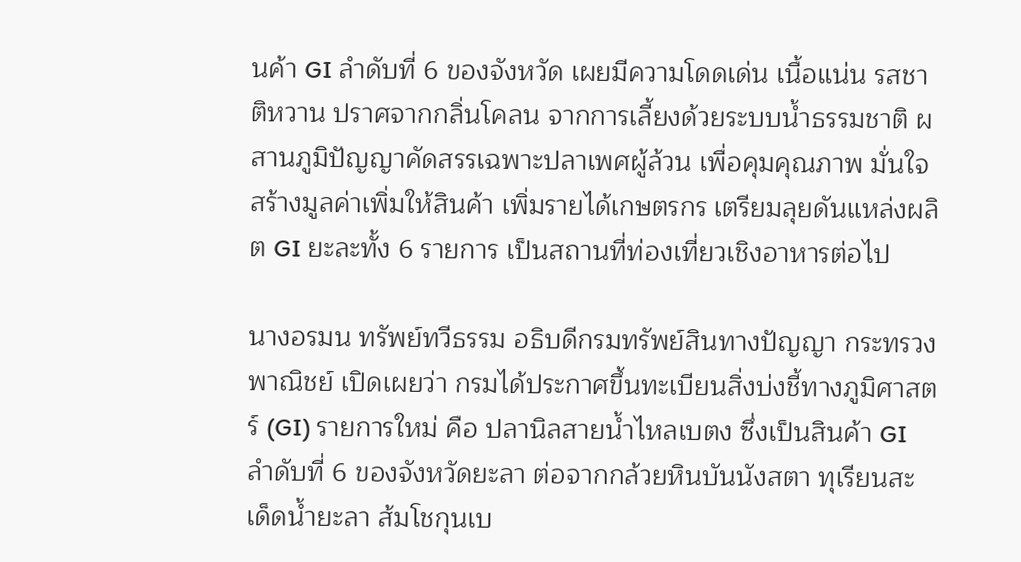นค้า GI ลำดับที่ 6 ของจังหวัด เผยมีความโดดเด่น เนื้อแน่น รสชาติหวาน ปราศจากกลิ่นโคลน จากการเลี้ยงด้วยระบบน้ำธรรมชาติ ผสานภูมิปัญญาคัดสรรเฉพาะปลาเพศผู้ล้วน เพื่อคุมคุณภาพ มั่นใจสร้างมูลค่าเพิ่มให้สินค้า เพิ่มรายได้เกษตรกร เตรียมลุยดันแหล่งผลิต GI ยะละทั้ง 6 รายการ เป็นสถานที่ท่องเที่ยวเชิงอาหารต่อไป

นางอรมน ทรัพย์ทวีธรรม อธิบดีกรมทรัพย์สินทางปัญญา กระทรวงพาณิชย์ เปิดเผยว่า กรมได้ประกาศขึ้นทะเบียนสิ่งบ่งชี้ทางภูมิศาสตร์ (GI) รายการใหม่ คือ ปลานิลสายน้ำไหลเบตง ซึ่งเป็นสินค้า GI ลำดับที่ 6 ของจังหวัดยะลา ต่อจากกล้วยหินบันนังสตา ทุเรียนสะเด็ดน้ำยะลา ส้มโชกุนเบ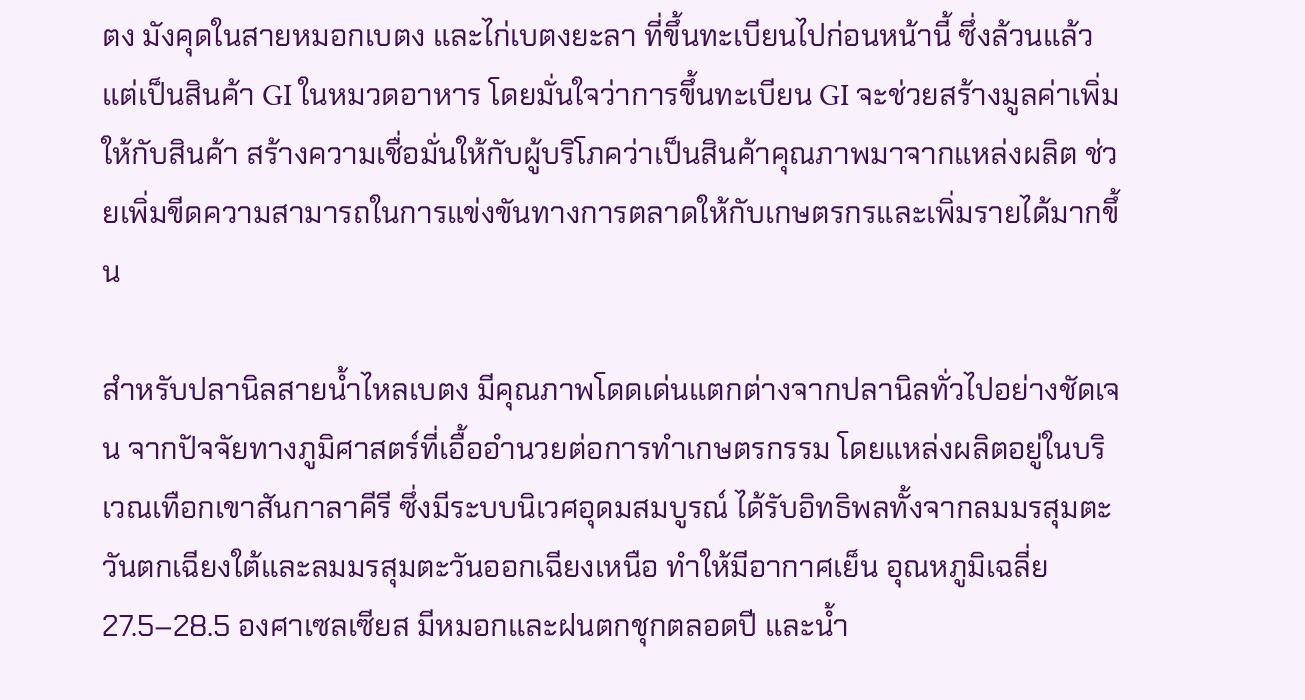ตง มังคุดในสายหมอกเบตง และไก่เบตงยะลา ที่ขึ้นทะเบียนไปก่อนหน้านี้ ซึ่งล้วนแล้วแต่เป็นสินค้า GI ในหมวดอาหาร โดยมั่นใจว่าการขึ้นทะเบียน GI จะช่วยสร้างมูลค่าเพิ่มให้กับสินค้า สร้างความเชื่อมั่นให้กับผู้บริโภคว่าเป็นสินค้าคุณภาพมาจากแหล่งผลิต ช่วยเพิ่มขีดความสามารถในการแข่งขันทางการตลาดให้กับเกษตรกรและเพิ่มรายได้มากขึ้น

สำหรับปลานิลสายน้ำไหลเบตง มีคุณภาพโดดเด่นแตกต่างจากปลานิลทั่วไปอย่างชัดเจน จากปัจจัยทางภูมิศาสตร์ที่เอื้ออำนวยต่อการทำเกษตรกรรม โดยแหล่งผลิตอยู่ในบริเวณเทือกเขาสันกาลาคีรี ซึ่งมีระบบนิเวศอุดมสมบูรณ์ ได้รับอิทธิพลทั้งจากลมมรสุมตะวันตกเฉียงใต้และลมมรสุมตะวันออกเฉียงเหนือ ทำให้มีอากาศเย็น อุณหภูมิเฉลี่ย 27.5–28.5 องศาเซลเซียส มีหมอกและฝนตกชุกตลอดปี และน้ำ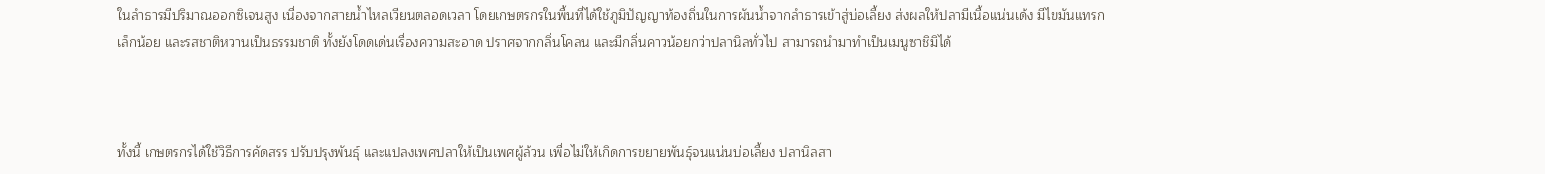ในลำธารมีปริมาณออกซิเจนสูง เนื่องจากสายน้ำไหลเวียนตลอดเวลา โดยเกษตรกรในพื้นที่ได้ใช้ภูมิปัญญาท้องถิ่นในการผันน้ำจากลำธารเข้าสู่บ่อเลี้ยง ส่งผลให้ปลามีเนื้อแน่นเด้ง มีไขมันแทรกเล็กน้อย และรสชาติหวานเป็นธรรมชาติ ทั้งยังโดดเด่นเรื่องความสะอาด ปราศจากกลิ่นโคลน และมีกลิ่นคาวน้อยกว่าปลานิลทั่วไป สามารถนำมาทำเป็นเมนูซาชิมิได้



ทั้งนี้ เกษตรกรได้ใช้วิธีการคัดสรร ปรับปรุงพันธุ์ และแปลงเพศปลาให้เป็นเพศผู้ล้วน เพื่อไม่ให้เกิดการขยายพันธุ์จนแน่นบ่อเลี้ยง ปลานิลสา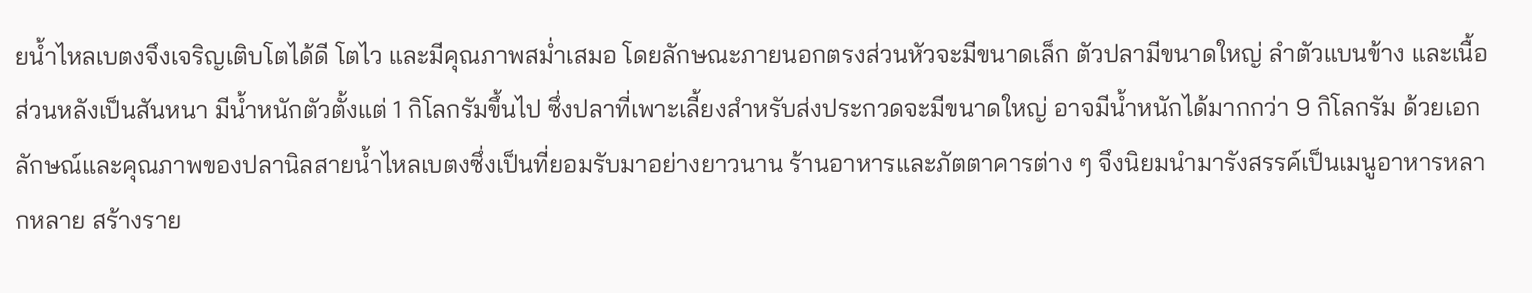ยน้ำไหลเบตงจึงเจริญเติบโตได้ดี โตไว และมีคุณภาพสม่ำเสมอ โดยลักษณะภายนอกตรงส่วนหัวจะมีขนาดเล็ก ตัวปลามีขนาดใหญ่ ลำตัวแบนข้าง และเนื้อส่วนหลังเป็นสันหนา มีน้ำหนักตัวตั้งแต่ 1 กิโลกรัมขึ้นไป ซึ่งปลาที่เพาะเลี้ยงสำหรับส่งประกวดจะมีขนาดใหญ่ อาจมีน้ำหนักได้มากกว่า 9 กิโลกรัม ด้วยเอกลักษณ์และคุณภาพของปลานิลสายน้ำไหลเบตงซึ่งเป็นที่ยอมรับมาอย่างยาวนาน ร้านอาหารและภัตตาคารต่าง ๆ จึงนิยมนำมารังสรรค์เป็นเมนูอาหารหลากหลาย สร้างราย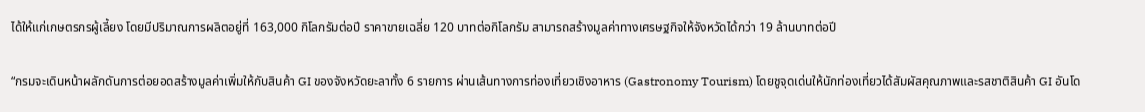ได้ให้แก่เกษตรกรผู้เลี้ยง โดยมีปริมาณการผลิตอยู่ที่ 163,000 กิโลกรัมต่อปี ราคาขายเฉลี่ย 120 บาทต่อกิโลกรัม สามารถสร้างมูลค่าทางเศรษฐกิจให้จังหวัดได้กว่า 19 ล้านบาทต่อปี

“กรมจะเดินหน้าผลักดันการต่อยอดสร้างมูลค่าเพิ่มให้กับสินค้า GI ของจังหวัดยะลาทั้ง 6 รายการ ผ่านเส้นทางการท่องเที่ยวเชิงอาหาร (Gastronomy Tourism) โดยชูจุดเด่นให้นักท่องเที่ยวได้สัมผัสคุณภาพและรสชาติสินค้า GI อันโด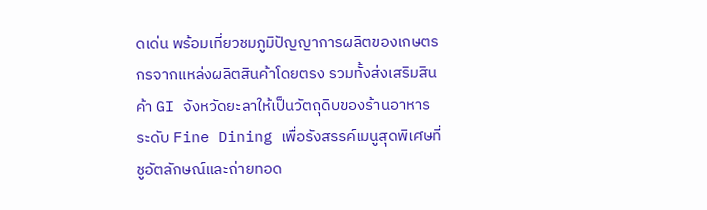ดเด่น พร้อมเที่ยวชมภูมิปัญญาการผลิตของเกษตรกรจากแหล่งผลิตสินค้าโดยตรง รวมทั้งส่งเสริมสินค้า GI จังหวัดยะลาให้เป็นวัตถุดิบของร้านอาหารระดับ Fine Dining เพื่อรังสรรค์เมนูสุดพิเศษที่ชูอัตลักษณ์และถ่ายทอด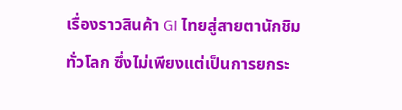เรื่องราวสินค้า GI ไทยสู่สายตานักชิมทั่วโลก ซึ่งไม่เพียงแต่เป็นการยกระ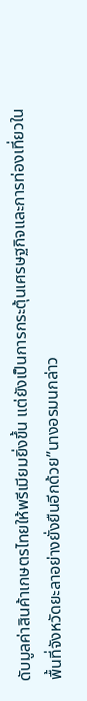ดับมูลค่าสินค้าเกษตรไทยให้พรีเมียมยิ่งขึ้น แต่ยังเป็นการกระตุ้นเศรษฐกิจและการท่องเที่ยวในพื้นที่จังหวัดยะลาอย่างยั่งยืนอีกด้วย”นางอรมนกล่าว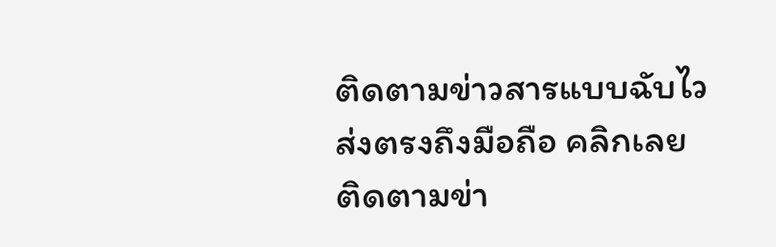ติดตามข่าวสารแบบฉับไว
ส่งตรงถึงมือถือ คลิกเลย
ติดตามข่า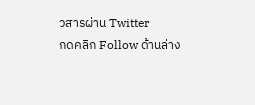วสารผ่าน Twitter
กดคลิก Follow ด้านล่าง